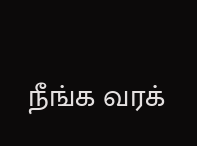நீங்க வரக்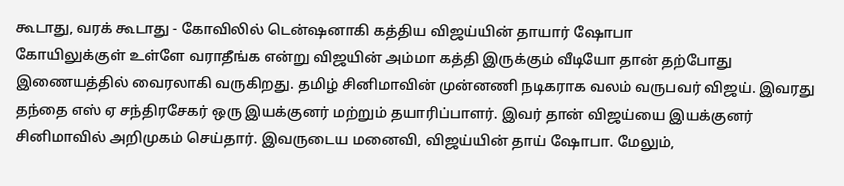கூடாது, வரக் கூடாது - கோவிலில் டென்ஷனாகி கத்திய விஜய்யின் தாயார் ஷோபா
கோயிலுக்குள் உள்ளே வராதீங்க என்று விஜயின் அம்மா கத்தி இருக்கும் வீடியோ தான் தற்போது இணையத்தில் வைரலாகி வருகிறது. தமிழ் சினிமாவின் முன்னணி நடிகராக வலம் வருபவர் விஜய். இவரது தந்தை எஸ் ஏ சந்திரசேகர் ஒரு இயக்குனர் மற்றும் தயாரிப்பாளர். இவர் தான் விஜய்யை இயக்குனர் சினிமாவில் அறிமுகம் செய்தார். இவருடைய மனைவி, விஜய்யின் தாய் ஷோபா. மேலும்,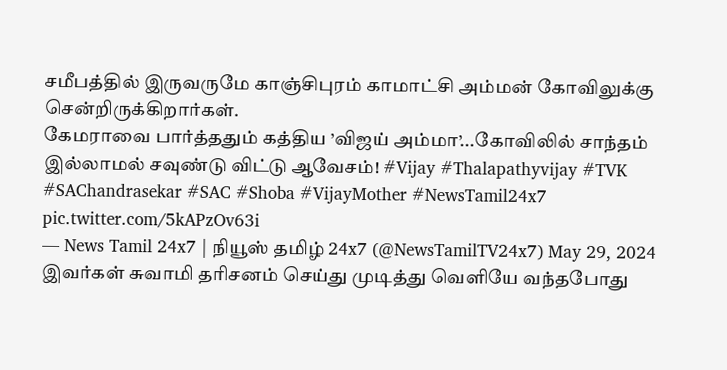சமீபத்தில் இருவருமே காஞ்சிபுரம் காமாட்சி அம்மன் கோவிலுக்கு சென்றிருக்கிறார்கள்.
கேமராவை பார்த்ததும் கத்திய ’விஜய் அம்மா’...கோவிலில் சாந்தம் இல்லாமல் சவுண்டு விட்டு ஆவேசம்! #Vijay #Thalapathyvijay #TVK #SAChandrasekar #SAC #Shoba #VijayMother #NewsTamil24x7 pic.twitter.com/5kAPzOv63i
— News Tamil 24x7 | நியூஸ் தமிழ் 24x7 (@NewsTamilTV24x7) May 29, 2024
இவர்கள் சுவாமி தரிசனம் செய்து முடித்து வெளியே வந்தபோது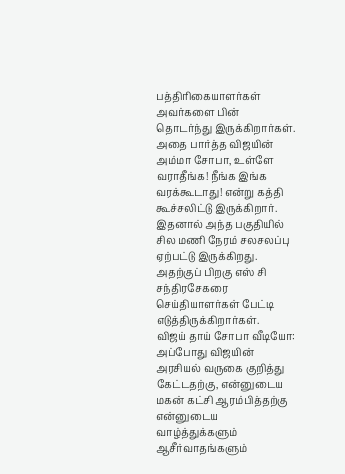பத்திரிகையாளர்கள் அவர்களை பின் தொடர்ந்து இருக்கிறார்கள். அதை பார்த்த விஜயின் அம்மா சோபா, உள்ளே வராதீங்க! நீங்க இங்க வரக்கூடாது! என்று கத்தி கூச்சலிட்டு இருக்கிறார். இதனால் அந்த பகுதியில் சில மணி நேரம் சலசலப்பு ஏற்பட்டு இருக்கிறது. அதற்குப் பிறகு எஸ் சி சந்திரசேகரை செய்தியாளர்கள் பேட்டி எடுத்திருக்கிறார்கள்.
விஜய் தாய் சோபா வீடியோ:
அப்போது விஜயின் அரசியல் வருகை குறித்து கேட்டதற்கு, என்னுடைய மகன் கட்சி ஆரம்பித்தற்கு என்னுடைய வாழ்த்துக்களும் ஆசீர்வாதங்களும்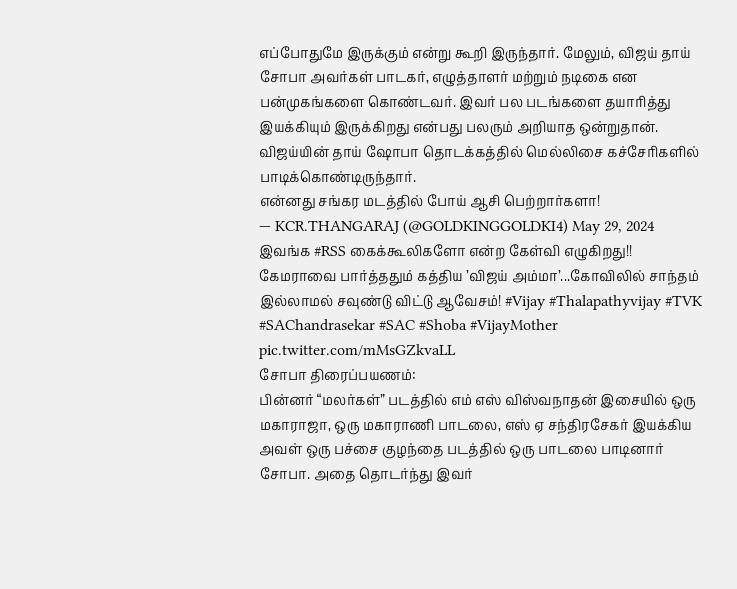எப்போதுமே இருக்கும் என்று கூறி இருந்தார். மேலும், விஜய் தாய் சோபா அவர்கள் பாடகர், எழுத்தாளர் மற்றும் நடிகை என பன்முகங்களை கொண்டவர். இவர் பல படங்களை தயாரித்து இயக்கியும் இருக்கிறது என்பது பலரும் அறியாத ஒன்றுதான். விஜய்யின் தாய் ஷோபா தொடக்கத்தில் மெல்லிசை கச்சேரிகளில் பாடிக்கொண்டிருந்தார்.
என்னது சங்கர மடத்தில் போய் ஆசி பெற்றார்களா!
— KCR.THANGARAJ (@GOLDKINGGOLDKI4) May 29, 2024
இவங்க #RSS கைக்கூலிகளோ என்ற கேள்வி எழுகிறது!!
கேமராவை பார்த்ததும் கத்திய ’விஜய் அம்மா’...கோவிலில் சாந்தம் இல்லாமல் சவுண்டு விட்டு ஆவேசம்! #Vijay #Thalapathyvijay #TVK #SAChandrasekar #SAC #Shoba #VijayMother pic.twitter.com/mMsGZkvaLL
சோபா திரைப்பயணம்:
பின்னர் “மலர்கள்” படத்தில் எம் எஸ் விஸ்வநாதன் இசையில் ஒரு மகாராஜா, ஒரு மகாராணி பாடலை, எஸ் ஏ சந்திரசேகர் இயக்கிய அவள் ஒரு பச்சை குழந்தை படத்தில் ஒரு பாடலை பாடினார் சோபா. அதை தொடர்ந்து இவர்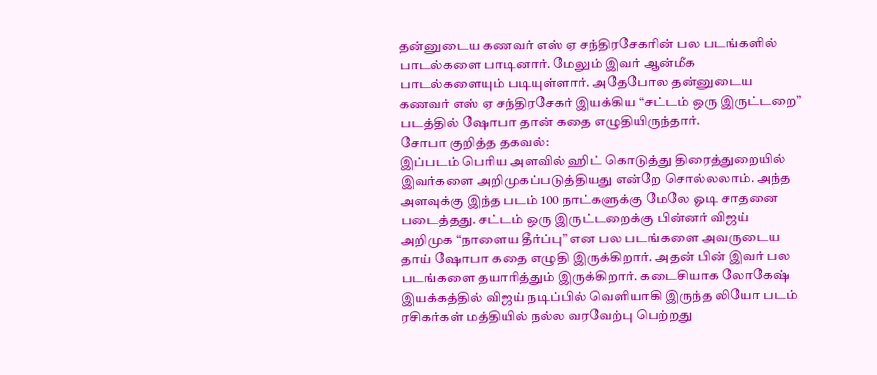தன்னுடைய கணவர் எஸ் ஏ சந்திரசேகரின் பல படங்களில் பாடல்களை பாடினார். மேலும் இவர் ஆன்மீக பாடல்களையும் படியுள்ளார். அதேபோல தன்னுடைய கணவர் எஸ் ஏ சந்திரசேகர் இயக்கிய “சட்டம் ஒரு இருட்டறை” படத்தில் ஷோபா தான் கதை எழுதியிருந்தார்.
சோபா குறித்த தகவல்:
இப்படம் பெரிய அளவில் ஹிட் கொடுத்து திரைத்துறையில் இவர்களை அறிமுகப்படுத்தியது என்றே சொல்லலாம். அந்த அளவுக்கு இந்த படம் 100 நாட்களுக்கு மேலே ஓடி சாதனை படைத்தது. சட்டம் ஒரு இருட்டறைக்கு பின்னர் விஜய் அறிமுக “நாளைய தீர்ப்பு” என பல படங்களை அவருடைய தாய் ஷோபா கதை எழுதி இருக்கிறார். அதன் பின் இவர் பல படங்களை தயாரித்தும் இருக்கிறார். கடைசியாக லோகேஷ் இயக்கத்தில் விஜய் நடிப்பில் வெளியாகி இருந்த லியோ படம் ரசிகர்கள் மத்தியில் நல்ல வரவேற்பு பெற்றது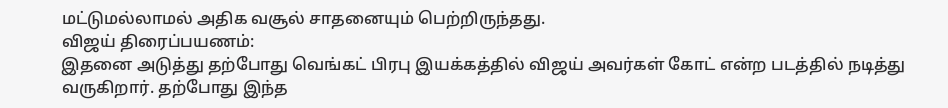மட்டுமல்லாமல் அதிக வசூல் சாதனையும் பெற்றிருந்தது.
விஜய் திரைப்பயணம்:
இதனை அடுத்து தற்போது வெங்கட் பிரபு இயக்கத்தில் விஜய் அவர்கள் கோட் என்ற படத்தில் நடித்து வருகிறார். தற்போது இந்த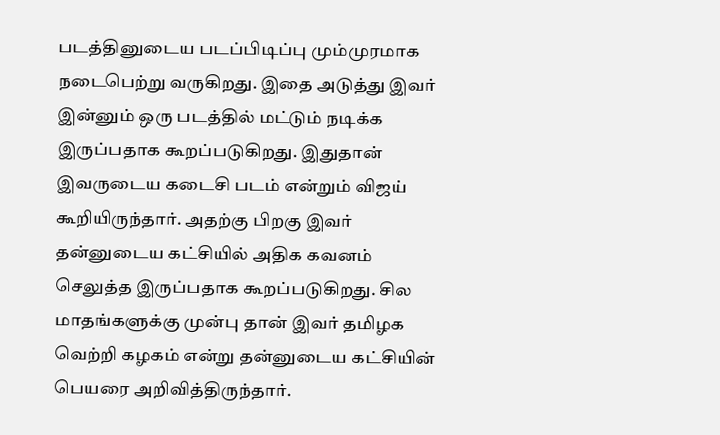படத்தினுடைய படப்பிடிப்பு மும்முரமாக நடைபெற்று வருகிறது. இதை அடுத்து இவர் இன்னும் ஒரு படத்தில் மட்டும் நடிக்க இருப்பதாக கூறப்படுகிறது. இதுதான் இவருடைய கடைசி படம் என்றும் விஜய் கூறியிருந்தார். அதற்கு பிறகு இவர் தன்னுடைய கட்சியில் அதிக கவனம் செலுத்த இருப்பதாக கூறப்படுகிறது. சில மாதங்களுக்கு முன்பு தான் இவர் தமிழக வெற்றி கழகம் என்று தன்னுடைய கட்சியின் பெயரை அறிவித்திருந்தார்.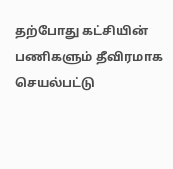தற்போது கட்சியின் பணிகளும் தீவிரமாக செயல்பட்டு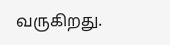வருகிறது.